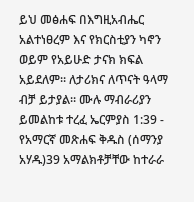ይህ መፅሐፍ በእግዚአብሔር አልተነፀረም እና የክርስቲያን ካኖን ወይም የአይሁድ ታናክ ክፍል አይደለም። ለታሪክና ለጥናት ዓላማ ብቻ ይታያል። ሙሉ ማብራሪያን ይመልከቱ ተረፈ ኤርምያስ 1:39 - የአማርኛ መጽሐፍ ቅዱስ (ሰማንያ አሃዱ)39 አማልክቶቻቸው ከተራራ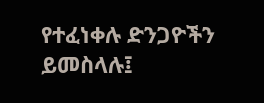የተፈነቀሉ ድንጋዮችን ይመስላሉ፤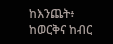ከእንጨት፥ ከወርቅና ከብር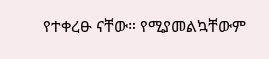የተቀረፁ ናቸው። የሚያመልኳቸውም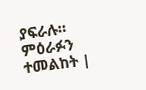ያፍራሉ። ምዕራፉን ተመልከት |